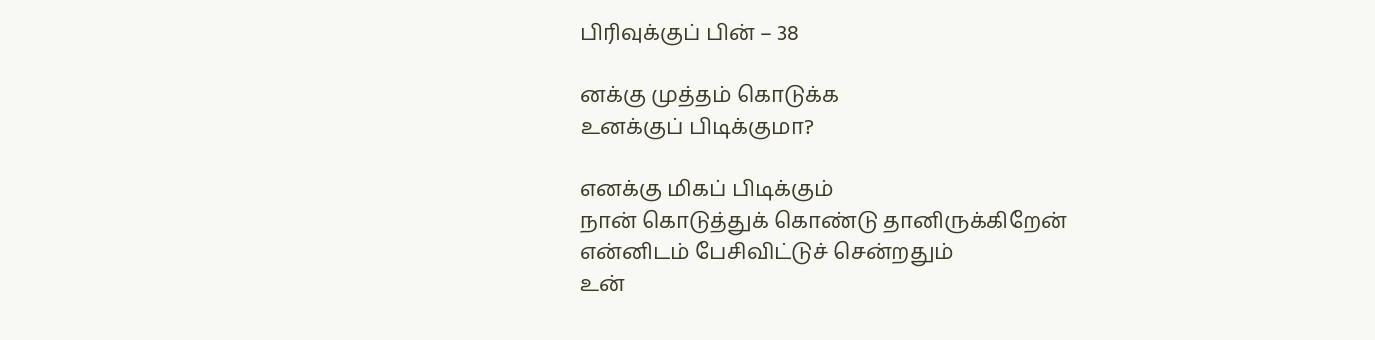பிரிவுக்குப் பின் – 38

னக்கு முத்தம் கொடுக்க
உனக்குப் பிடிக்குமா?

எனக்கு மிகப் பிடிக்கும்
நான் கொடுத்துக் கொண்டு தானிருக்கிறேன்
என்னிடம் பேசிவிட்டுச் சென்றதும்
உன்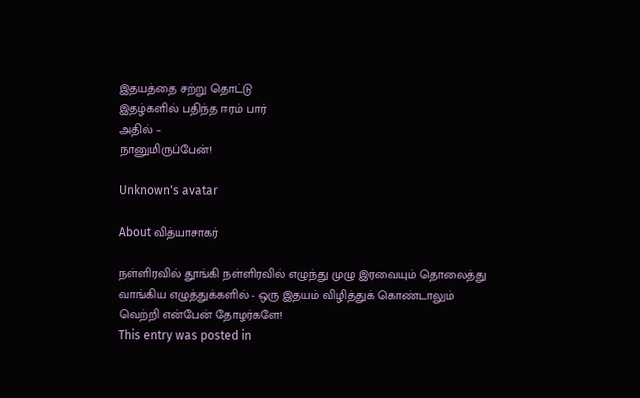இதயத்தை சற்று தொட்டு
இதழ்களில் பதிந்த ஈரம் பார்
அதில் –
நானுமிருப்பேன்!

Unknown's avatar

About வித்யாசாகர்

நள்ளிரவில் தூங்கி நள்ளிரவில் எழுந்து முழு இரவையும் தொலைத்து வாங்கிய எழுத்துக்களில் - ஒரு இதயம் விழித்துக் கொண்டாலும் வெற்றி என்பேன் தோழர்களே!
This entry was posted in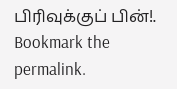பிரிவுக்குப் பின்!. Bookmark the permalink.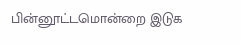பின்னூட்டமொன்றை இடுக